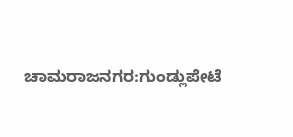ಚಾಮರಾಜನಗರ:ಗುಂಡ್ಲುಪೇಟೆ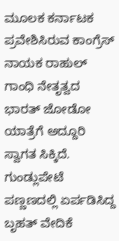ಮೂಲಕ ಕರ್ನಾಟಕ ಪ್ರವೇಶಿಸಿರುವ ಕಾಂಗ್ರೆಸ್ ನಾಯಕ ರಾಹುಲ್ ಗಾಂಧಿ ನೇತೃತ್ವದ ಭಾರತ್ ಜೋಡೋ ಯಾತ್ರೆಗೆ ಅದ್ದೂರಿ ಸ್ವಾಗತ ಸಿಕ್ಕಿದೆ. ಗುಂಡ್ಲುಪೇಟೆ ಪಣ್ಣಣದಲ್ಲಿ ಏರ್ಪಡಿಸಿದ್ದ ಬೃಹತ್ ವೇದಿಕೆ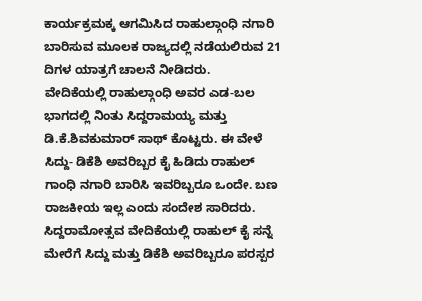ಕಾರ್ಯಕ್ರಮಕ್ಕ ಆಗಮಿಸಿದ ರಾಹುಲ್ಗಾಂಧಿ ನಗಾರಿ ಬಾರಿಸುವ ಮೂಲಕ ರಾಜ್ಯದಲ್ಲಿ ನಡೆಯಲಿರುವ 21 ದಿಗಳ ಯಾತ್ರಗೆ ಚಾಲನೆ ನೀಡಿದರು.
ವೇದಿಕೆಯಲ್ಲಿ ರಾಹುಲ್ಗಾಂಧಿ ಅವರ ಎಡ-ಬಲ ಭಾಗದಲ್ಲಿ ನಿಂತು ಸಿದ್ದರಾಮಯ್ಯ ಮತ್ತು ಡಿ.ಕೆ.ಶಿವಕುಮಾರ್ ಸಾಥ್ ಕೊಟ್ಟರು. ಈ ವೇಳೆ ಸಿದ್ದು- ಡಿಕೆಶಿ ಅವರಿಬ್ಬರ ಕೈ ಹಿಡಿದು ರಾಹುಲ್ ಗಾಂಧಿ ನಗಾರಿ ಬಾರಿಸಿ ಇವರಿಬ್ಬರೂ ಒಂದೇ. ಬಣ ರಾಜಕೀಯ ಇಲ್ಲ ಎಂದು ಸಂದೇಶ ಸಾರಿದರು. ಸಿದ್ದರಾಮೋತ್ಸವ ವೇದಿಕೆಯಲ್ಲಿ ರಾಹುಲ್ ಕೈ ಸನ್ನೆ ಮೇರೆಗೆ ಸಿದ್ದು ಮತ್ತು ಡಿಕೆಶಿ ಅವರಿಬ್ಬರೂ ಪರಸ್ಪರ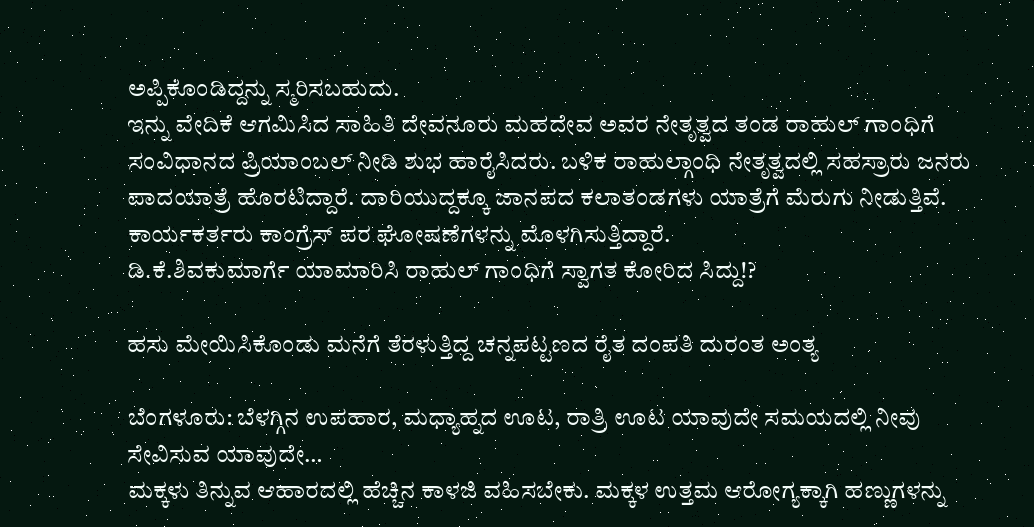ಅಪ್ಪಿಕೊಂಡಿದ್ದನ್ನು ಸ್ಮರಿಸಬಹುದು.
ಇನ್ನು ವೇದಿಕೆ ಆಗಮಿಸಿದ ಸಾಹಿತಿ ದೇವನೂರು ಮಹದೇವ ಅವರ ನೇತೃತ್ವದ ತಂಡ ರಾಹುಲ್ ಗಾಂಧಿಗೆ ಸಂವಿಧಾನದ ಪ್ರಿಯಾಂಬಲ್ ನೀಡಿ ಶುಭ ಹಾರೈಸಿದರು. ಬಳಿಕ ರಾಹುಲ್ಗಾಂಧಿ ನೇತೃತ್ವದಲ್ಲಿ ಸಹಸ್ರಾರು ಜನರು ಪಾದಯಾತ್ರೆ ಹೊರಟಿದ್ದಾರೆ. ದಾರಿಯುದ್ದಕ್ಕೂ ಜಾನಪದ ಕಲಾತಂಡಗಳು ಯಾತ್ರೆಗೆ ಮೆರುಗು ನೀಡುತ್ತಿವೆ. ಕಾರ್ಯಕರ್ತರು ಕಾಂಗ್ರೆಸ್ ಪರ ಘೋಷಣೆಗಳನ್ನು ಮೊಳಗಿಸುತ್ತಿದ್ದಾರೆ.
ಡಿ.ಕೆ.ಶಿವಕುಮಾರ್ಗೆ ಯಾಮಾರಿಸಿ ರಾಹುಲ್ ಗಾಂಧಿಗೆ ಸ್ವಾಗತ ಕೋರಿದ ಸಿದ್ದು!?

ಹಸು ಮೇಯಿಸಿಕೊಂಡು ಮನೆಗೆ ತೆರಳುತ್ತಿದ್ದ ಚನ್ನಪಟ್ಟಣದ ರೈತ ದಂಪತಿ ದುರಂತ ಅಂತ್ಯ

ಬೆಂಗಳೂರು: ಬೆಳಗ್ಗಿನ ಉಪಹಾರ, ಮಧ್ಯಾಹ್ನದ ಊಟ, ರಾತ್ರಿ ಊಟ ಯಾವುದೇ ಸಮಯದಲ್ಲಿ ನೀವು ಸೇವಿಸುವ ಯಾವುದೇ…
ಮಕ್ಕಳು ತಿನ್ನುವ ಆಹಾರದಲ್ಲಿ ಹೆಚ್ಚಿನ ಕಾಳಜಿ ವಹಿಸಬೇಕು. ಮಕ್ಕಳ ಉತ್ತಮ ಆರೋಗ್ಯಕ್ಕಾಗಿ ಹಣ್ಣುಗಳನ್ನು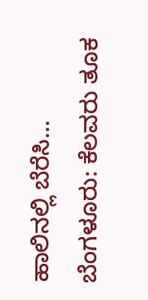ಹಾಲಿನಲ್ಲಿ ಬೆರೆಸಿ…
ಬೆಂಗಳೂರು: ಕೆಲವರು ತೂಕ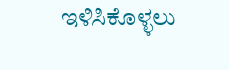ಇಳಿಸಿಕೊಳ್ಳಲು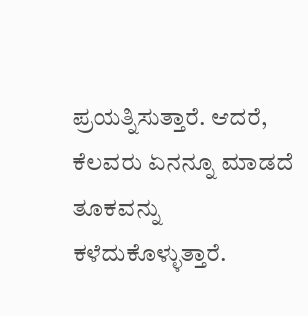ಪ್ರಯತ್ನಿಸುತ್ತಾರೆ. ಆದರೆ, ಕೆಲವರು ಏನನ್ನೂ ಮಾಡದೆ ತೂಕವನ್ನು ಕಳೆದುಕೊಳ್ಳುತ್ತಾರೆ.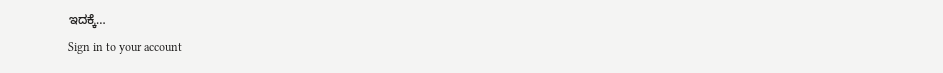ಇದಕ್ಕೆ…
Sign in to your account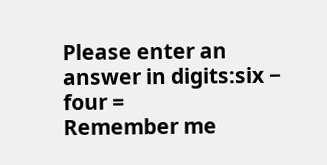Please enter an answer in digits:six − four =
Remember me